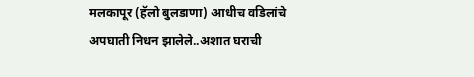मलकापूर (हॅलो बुलडाणा) आधीच वडिलांचे अपघाती निधन झालेले..अशात घराची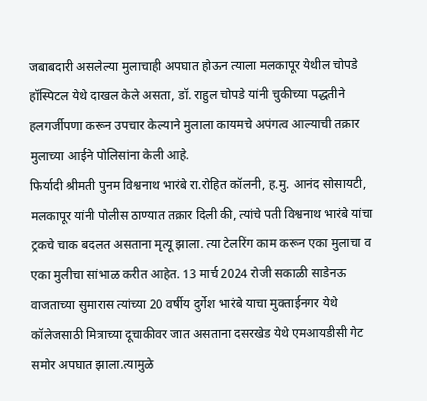जबाबदारी असलेल्या मुलाचाही अपघात होऊन त्याला मलकापूर येथील चोपडे हॉस्पिटल येथे दाखल केले असता, डॉ. राहुल चोपडे यांनी चुकीच्या पद्धतीने हलगर्जीपणा करून उपचार केल्याने मुलाला कायमचे अपंगत्व आल्याची तक्रार मुलाच्या आईने पोलिसांना केली आहे.
फिर्यादी श्रीमती पुनम विश्वनाथ भारंबे रा.रोहित कॉलनी, ह.मु. आनंद सोसायटी, मलकापूर यांनी पोलीस ठाण्यात तक्रार दिली की, त्यांचे पती विश्वनाथ भारंबे यांचा ट्रकचे चाक बदलत असताना मृत्यू झाला. त्या टेलरिंग काम करून एका मुलाचा व एका मुलीचा सांभाळ करीत आहेत. 13 मार्च 2024 रोजी सकाळी साडेनऊ वाजताच्या सुमारास त्यांच्या 20 वर्षीय दुर्गेश भारंबे याचा मुक्ताईनगर येथे कॉलेजसाठी मित्राच्या दूचाकीवर जात असताना दसरखेड येथे एमआयडीसी गेट समोर अपघात झाला.त्यामुळे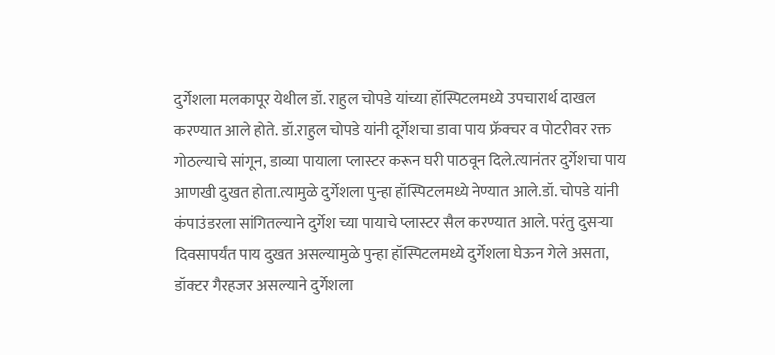दुर्गेशला मलकापूर येथील डॉ. राहुल चोपडे यांच्या हॉस्पिटलमध्ये उपचारार्थ दाखल करण्यात आले होते. डॉ.राहुल चोपडे यांनी दूर्गेशचा डावा पाय फ्रॅक्चर व पोटरीवर रक्त गोठल्याचे सांगून, डाव्या पायाला प्लास्टर करून घरी पाठवून दिले.त्यानंतर दुर्गेशचा पाय आणखी दुखत होता.त्यामुळे दुर्गेशला पुन्हा हॉस्पिटलमध्ये नेण्यात आले.डॉ. चोपडे यांनी कंपाउंडरला सांगितल्याने दुर्गेश च्या पायाचे प्लास्टर सैल करण्यात आले. परंतु दुसऱ्या दिवसापर्यंत पाय दुखत असल्यामुळे पुन्हा हॉस्पिटलमध्ये दुर्गेशला घेऊन गेले असता, डॉक्टर गैरहजर असल्याने दुर्गेशला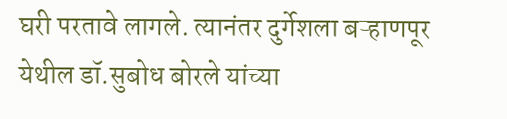घरी परतावे लागले. त्यानंतर दुर्गेशला बऱ्हाणपूर येथील डॉ.सुबोध बोरले यांच्या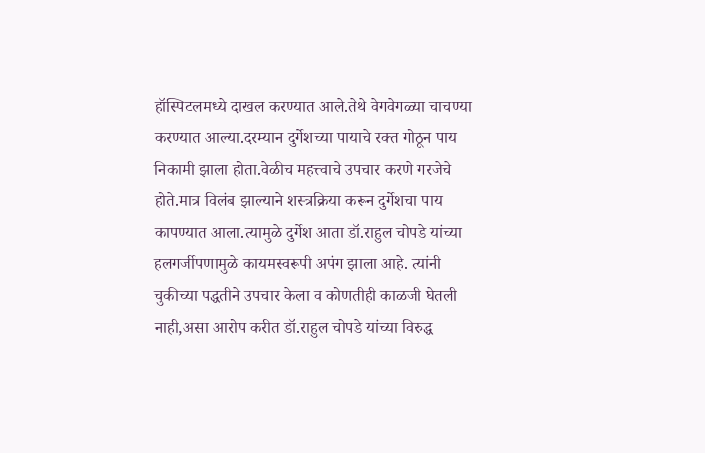हॉस्पिटलमध्ये दाखल करण्यात आले.तेथे वेगवेगळ्या चाचण्या करण्यात आल्या.दरम्यान दुर्गेशच्या पायाचे रक्त गोठून पाय निकामी झाला होता.वेळीच महत्त्वाचे उपचार करणे गरजेचे होते.मात्र विलंब झाल्याने शस्त्रक्रिया करून दुर्गेशचा पाय कापण्यात आला.त्यामुळे दुर्गेश आता डॉ.राहुल चोपडे यांच्या हलगर्जीपणामुळे कायमस्वरूपी अपंग झाला आहे. त्यांनी चुकीच्या पद्धतीने उपचार केला व कोणतीही काळजी घेतली नाही,असा आरोप करीत डॉ.राहुल चोपडे यांच्या विरुद्ध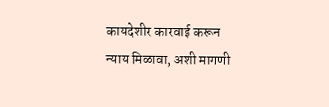कायदेशीर कारवाई करून न्याय मिळावा, अशी मागणी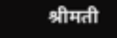श्रीमती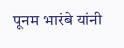पूनम भारंबे यांनी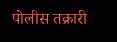पोलीस तक्रारी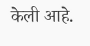केली आहे.